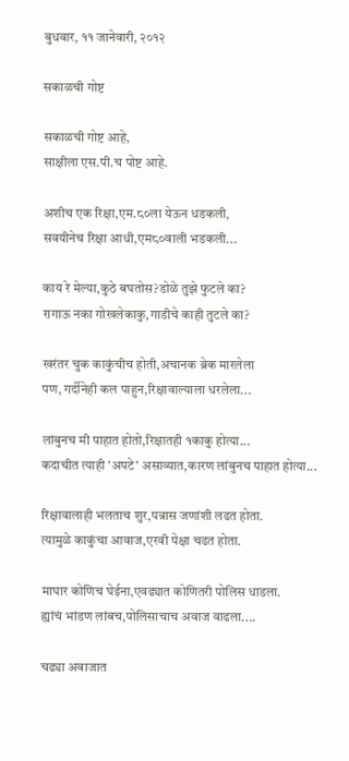बुधवार, ११ जानेवारी, २०१२

सकाळची गोष्ट

सकाळची गोष्ट आहे,
साक्षीला एस.पी.च पोष्ट आहे.

अशीच एक रिक्षा,एम.८०ला येऊन धडकली,
सवयीनेच रिक्षा आधी,एम८०वाली भडकली...

काय रे मेल्या,कुठे बघतोस?डोळे तुझे फुटले का?
रागाऊ नका गोखलेकाकु,गाडीचे काही तुटले का?

खरंतर चुक काकुंचीच होती,अचानक ब्रेक मारलेला
पण, गर्दीनेही कल पाहुन,रिक्षावाल्याला धरलेला...

लांबुनच मी पाहात होतो,रिक्षातही १काकु होत्या...
कदाचीत त्याही 'अपटे' असाव्यात,कारण लांबुनच पाहात होत्या...

रिक्षावालाही भलताच शुर,पन्नास जणांशी लढत होता.
त्यामुळे काकुंचा आवाज,एरवी पेक्षा चढत होता.

माघार कोणिच घेईना,एवढ्यात कोणितरी पोलिस धाडला.
ह्यांचं भांडण लांबच,पोलिसाचाच अवाज वाढला....

चढ्या अवाजात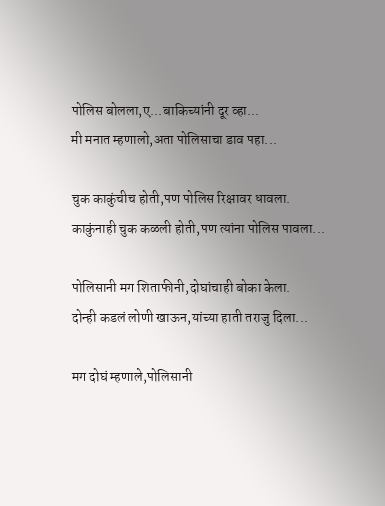पोलिस बोलला,ए...बाकिच्यांनी दूर व्हा...
मी मनात म्हणालो,अता पोलिसाचा डाव पहा...

चुक काकुंचीच होती,पण पोलिस रिक्षावर धावला.
काकुंनाही चुक कळली होती,पण त्यांना पोलिस पावला...

पोलिसानी मग शिताफीनी,दोघांचाही बोका केला.
दोन्ही कडलं लोणी खाऊन,यांच्या हाती तराजु दिला...

मग दोघं म्हणाले,पोलिसानी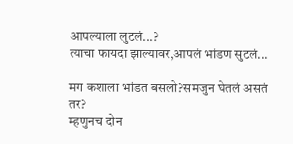आपल्याला लुटलं...?
त्याचा फायदा झाल्यावर,आपलं भांडण सुटलं...

मग कशाला भांडत बसलो?समजुन घेतलं असतं तर?
म्हणुनच दोन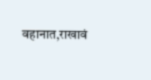वहानात,राखावं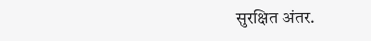सुरक्षित अंतर.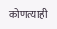कोणत्याही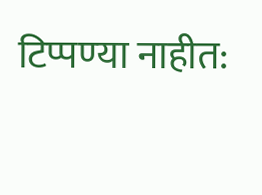टिप्पण्‍या नाहीत: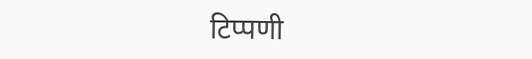टिप्पणी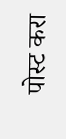पोस्ट करा